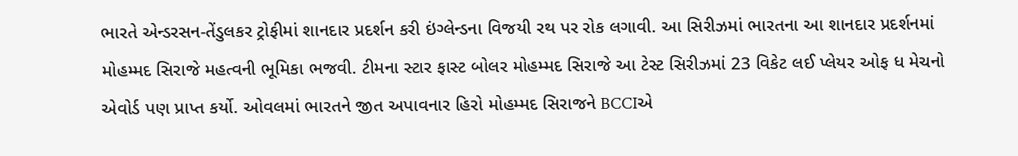ભારતે એન્ડરસન-તેંડુલકર ટ્રોફીમાં શાનદાર પ્રદર્શન કરી ઇંગ્લેન્ડના વિજયી રથ પર રોક લગાવી. આ સિરીઝમાં ભારતના આ શાનદાર પ્રદર્શનમાં મોહમ્મદ સિરાજે મહત્વની ભૂમિકા ભજવી. ટીમના સ્ટાર ફાસ્ટ બોલર મોહમ્મદ સિરાજે આ ટેસ્ટ સિરીઝમાં 23 વિકેટ લઈ પ્લેયર ઓફ ધ મેચનો એવોર્ડ પણ પ્રાપ્ત કર્યો. ઓવલમાં ભારતને જીત અપાવનાર હિરો મોહમ્મદ સિરાજને BCCIએ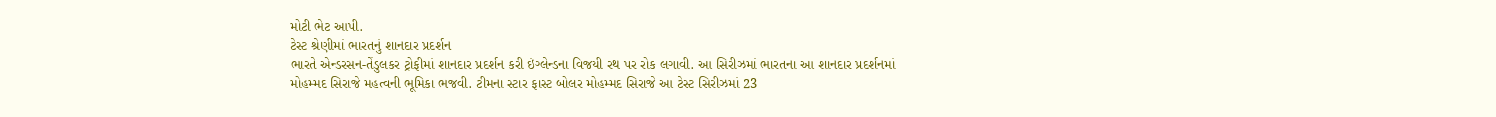મોટી ભેટ આપી.
ટેસ્ટ શ્રેણીમાં ભારતનું શાનદાર પ્રદર્શન
ભારતે એન્ડરસન-તેંડુલકર ટ્રોફીમાં શાનદાર પ્રદર્શન કરી ઇંગ્લેન્ડના વિજયી રથ પર રોક લગાવી. આ સિરીઝમાં ભારતના આ શાનદાર પ્રદર્શનમાં મોહમ્મદ સિરાજે મહત્વની ભૂમિકા ભજવી. ટીમના સ્ટાર ફાસ્ટ બોલર મોહમ્મદ સિરાજે આ ટેસ્ટ સિરીઝમાં 23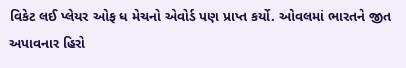વિકેટ લઈ પ્લેયર ઓફ ધ મેચનો એવોર્ડ પણ પ્રાપ્ત કર્યો. ઓવલમાં ભારતને જીત અપાવનાર હિરો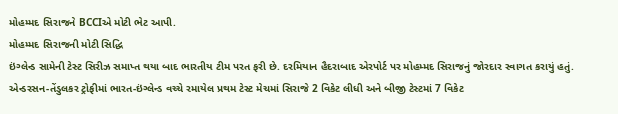મોહમ્મદ સિરાજને BCCIએ મોટી ભેટ આપી.
મોહમ્મદ સિરાજની મોટી સિદ્ધિ
ઇંગ્લેન્ડ સામેની ટેસ્ટ સિરીઝ સમાપ્ત થયા બાદ ભારતીય ટીમ પરત ફરી છે. દરમિયાન હૈદરાબાદ એરપોર્ટ પર મોહમ્મદ સિરાજનું જોરદાર સ્વાગત કરાયું હતું. એન્ડરસન-તેંડુલકર ટ્રોફીમાં ભારત-ઇંગ્લેન્ડ વચ્ચે રમાયેલ પ્રથમ ટેસ્ટ મેચમાં સિરાજે 2 વિકેટ લીધી અને બીજી ટેસ્ટમાં 7 વિકેટ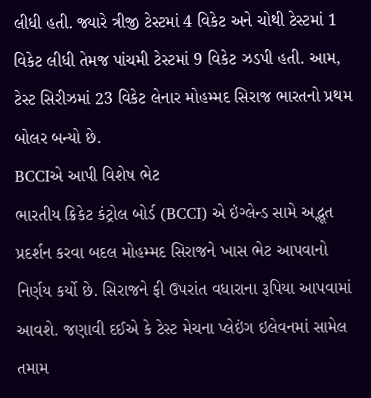લીધી હતી. જ્યારે ત્રીજી ટેસ્ટમાં 4 વિકેટ અને ચોથી ટેસ્ટમાં 1 વિકેટ લીધી તેમજ પાંચમી ટેસ્ટમાં 9 વિકેટ ઝડપી હતી. આમ, ટેસ્ટ સિરીઝમાં 23 વિકેટ લેનાર મોહમ્મદ સિરાજ ભારતનો પ્રથમ બોલર બન્યો છે.
BCCIએ આપી વિશેષ ભેટ
ભારતીય ક્રિકેટ કંટ્રોલ બોર્ડ (BCCI) એ ઇંગ્લેન્ડ સામે અદ્ભૂત પ્રદર્શન કરવા બદલ મોહમ્મદ સિરાજને ખાસ ભેટ આપવાનો નિર્ણય કર્યો છે. સિરાજને ફી ઉપરાંત વધારાના રૂપિયા આપવામાં આવશે. જણાવી દઈએ કે ટેસ્ટ મેચના પ્લેઇંગ ઇલેવનમાં સામેલ તમામ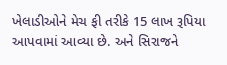ખેલાડીઓને મેચ ફી તરીકે 15 લાખ રૂપિયા આપવામાં આવ્યા છે. અને સિરાજને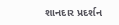શાનદાર પ્રદર્શન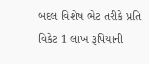બદલ વિશેષ ભેટ તરીકે પ્રતિ વિકેટ 1 લાખ રૂપિયાની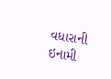વધારાની ઇનામી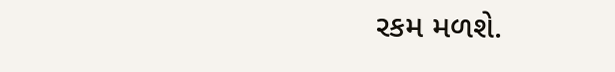રકમ મળશે.